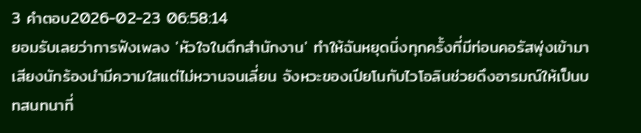3 คำตอบ2026-02-23 06:58:14
ยอมรับเลยว่าการฟังเพลง 'หัวใจในตึกสำนักงาน' ทำให้ฉันหยุดนิ่งทุกครั้งที่มีท่อนคอรัสพุ่งเข้ามา เสียงนักร้องนำมีความใสแต่ไม่หวานจนเลี่ยน จังหวะของเปียโนกับไวโอลินช่วยดึงอารมณ์ให้เป็นบทสนทนาที่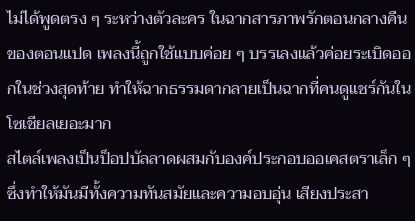ไม่ได้พูดตรง ๆ ระหว่างตัวละคร ในฉากสารภาพรักตอนกลางคืนของตอนแปด เพลงนี้ถูกใช้แบบค่อย ๆ บรรเลงแล้วค่อยระเบิดออกในช่วงสุดท้าย ทำให้ฉากธรรมดากลายเป็นฉากที่คนดูแชร์กันในโซเชียลเยอะมาก
สไตล์เพลงเป็นป็อปบัลลาดผสมกับองค์ประกอบออเคสตราเล็ก ๆ ซึ่งทำให้มันมีทั้งความทันสมัยและความอบอุ่น เสียงประสา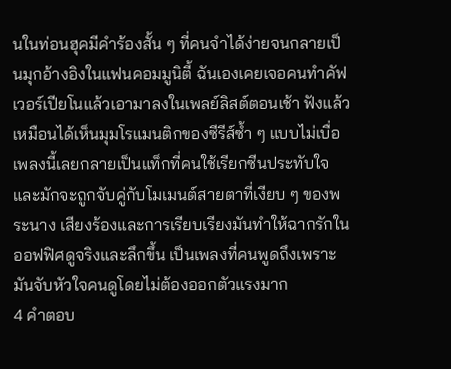นในท่อนฮุคมีคำร้องสั้น ๆ ที่คนจำได้ง่ายจนกลายเป็นมุกอ้างอิงในแฟนคอมมูนิตี้ ฉันเองเคยเจอคนทำคัฟเวอร์เปียโนแล้วเอามาลงในเพลย์ลิสต์ตอนเช้า ฟังแล้วเหมือนได้เห็นมุมโรแมนติกของซีรีส์ซ้ำ ๆ แบบไม่เบื่อ เพลงนี้เลยกลายเป็นแท็กที่คนใช้เรียกซีนประทับใจและมักจะถูกจับคู่กับโมเมนต์สายตาที่เงียบ ๆ ของพระนาง เสียงร้องและการเรียบเรียงมันทำให้ฉากรักในออฟฟิศดูจริงและลึกขึ้น เป็นเพลงที่คนพูดถึงเพราะมันจับหัวใจคนดูโดยไม่ต้องออกตัวแรงมาก
4 คำตอบ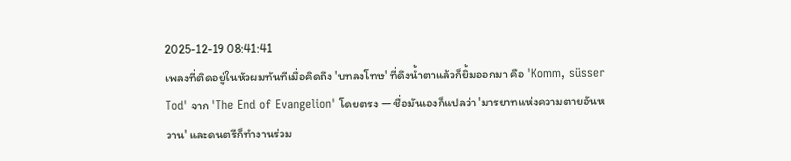2025-12-19 08:41:41
เพลงที่ติดอยู่ในหัวผมทันทีเมื่อคิดถึง 'บทลงโทษ' ที่ดึงน้ำตาแล้วก็ยิ้มออกมา คือ 'Komm, süsser Tod' จาก 'The End of Evangelion' โดยตรง — ชื่อมันเองก็แปลว่า 'มารยาทแห่งความตายอันหวาน' และดนตรีก็ทำงานร่วม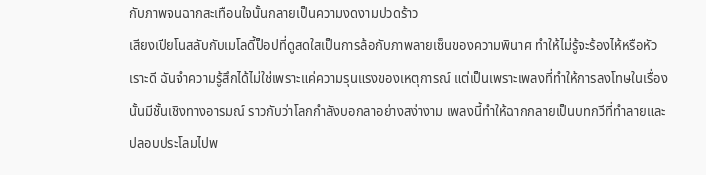กับภาพจนฉากสะเทือนใจนั้นกลายเป็นความงดงามปวดร้าว
เสียงเปียโนสลับกับเมโลดี้ป็อปที่ดูสดใสเป็นการล้อกับภาพลายเซ็นของความพินาศ ทำให้ไม่รู้จะร้องไห้หรือหัวเราะดี ฉันจำความรู้สึกได้ไม่ใช่เพราะแค่ความรุนแรงของเหตุการณ์ แต่เป็นเพราะเพลงที่ทำให้การลงโทษในเรื่องนั้นมีชั้นเชิงทางอารมณ์ ราวกับว่าโลกกำลังบอกลาอย่างสง่างาม เพลงนี้ทำให้ฉากกลายเป็นบทกวีที่ทำลายและปลอบประโลมไปพ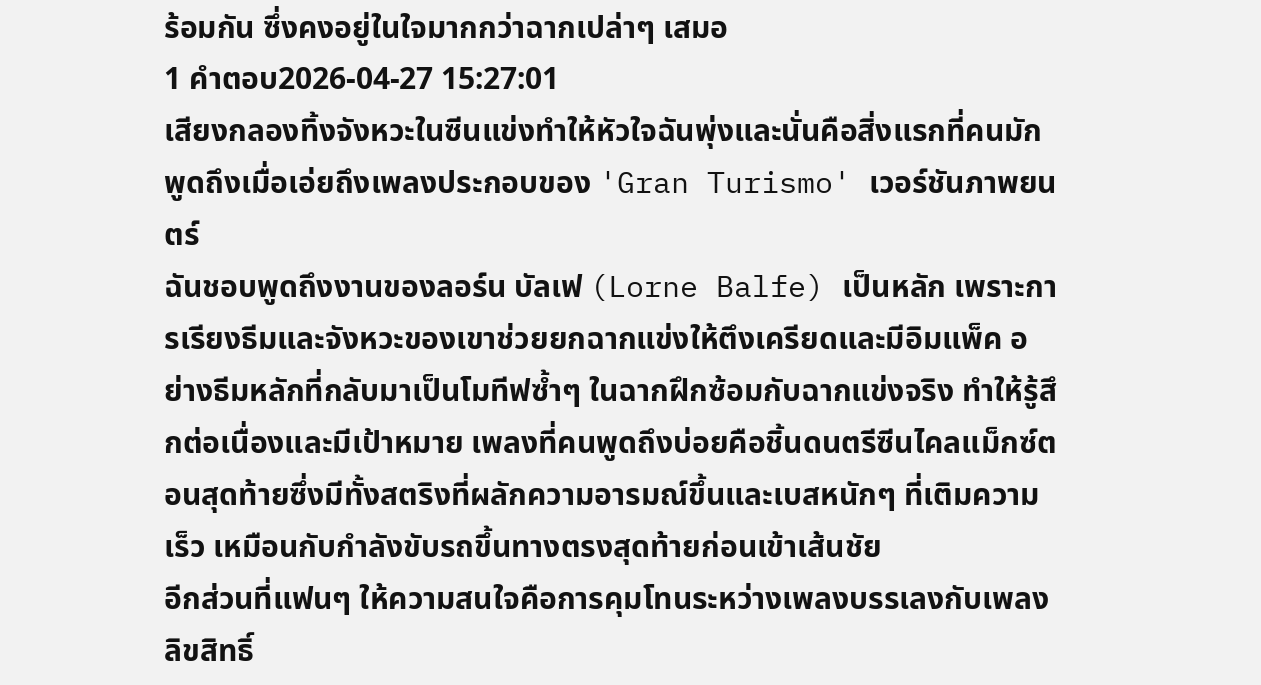ร้อมกัน ซึ่งคงอยู่ในใจมากกว่าฉากเปล่าๆ เสมอ
1 คำตอบ2026-04-27 15:27:01
เสียงกลองทิ้งจังหวะในซีนแข่งทำให้หัวใจฉันพุ่งและนั่นคือสิ่งแรกที่คนมักพูดถึงเมื่อเอ่ยถึงเพลงประกอบของ 'Gran Turismo' เวอร์ชันภาพยนตร์
ฉันชอบพูดถึงงานของลอร์น บัลเฟ (Lorne Balfe) เป็นหลัก เพราะการเรียงธีมและจังหวะของเขาช่วยยกฉากแข่งให้ตึงเครียดและมีอิมแพ็ค อย่างธีมหลักที่กลับมาเป็นโมทีฟซ้ำๆ ในฉากฝึกซ้อมกับฉากแข่งจริง ทำให้รู้สึกต่อเนื่องและมีเป้าหมาย เพลงที่คนพูดถึงบ่อยคือชิ้นดนตรีซีนไคลแม็กซ์ตอนสุดท้ายซึ่งมีทั้งสตริงที่ผลักความอารมณ์ขึ้นและเบสหนักๆ ที่เติมความเร็ว เหมือนกับกำลังขับรถขึ้นทางตรงสุดท้ายก่อนเข้าเส้นชัย
อีกส่วนที่แฟนๆ ให้ความสนใจคือการคุมโทนระหว่างเพลงบรรเลงกับเพลงลิขสิทธิ์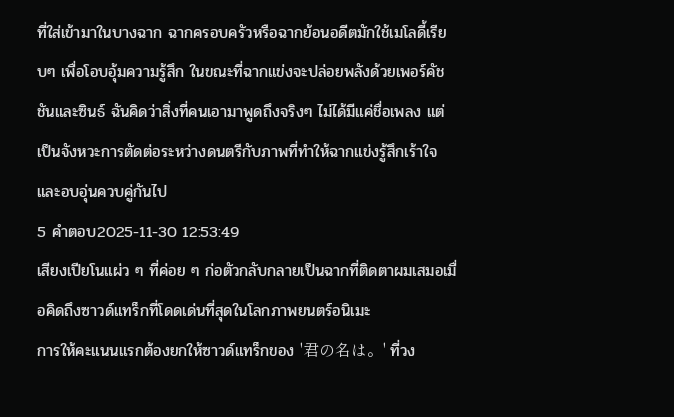ที่ใส่เข้ามาในบางฉาก ฉากครอบครัวหรือฉากย้อนอดีตมักใช้เมโลดี้เรียบๆ เพื่อโอบอุ้มความรู้สึก ในขณะที่ฉากแข่งจะปล่อยพลังด้วยเพอร์คัชชันและซินธ์ ฉันคิดว่าสิ่งที่คนเอามาพูดถึงจริงๆ ไม่ได้มีแค่ชื่อเพลง แต่เป็นจังหวะการตัดต่อระหว่างดนตรีกับภาพที่ทำให้ฉากแข่งรู้สึกเร้าใจและอบอุ่นควบคู่กันไป
5 คำตอบ2025-11-30 12:53:49
เสียงเปียโนแผ่ว ๆ ที่ค่อย ๆ ก่อตัวกลับกลายเป็นฉากที่ติดตาผมเสมอเมื่อคิดถึงซาวด์แทร็กที่โดดเด่นที่สุดในโลกภาพยนตร์อนิเมะ
การให้คะแนนแรกต้องยกให้ซาวด์แทร็กของ '君の名は。' ที่วง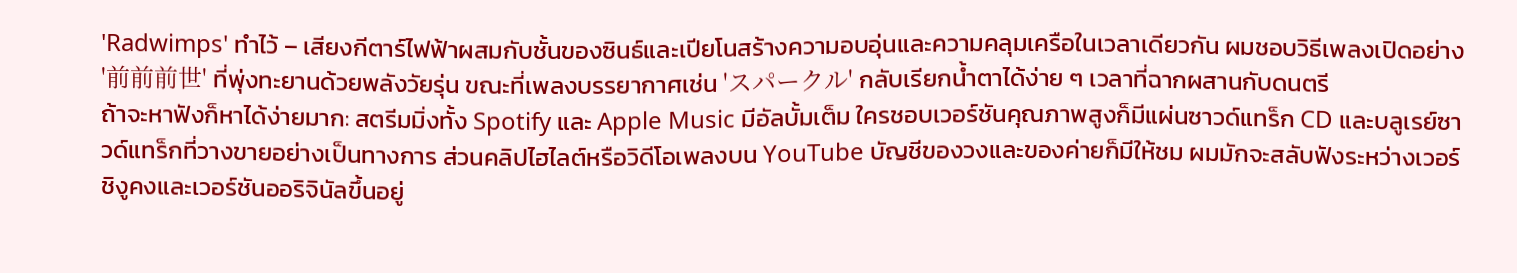'Radwimps' ทำไว้ – เสียงกีตาร์ไฟฟ้าผสมกับชั้นของซินธ์และเปียโนสร้างความอบอุ่นและความคลุมเครือในเวลาเดียวกัน ผมชอบวิธีเพลงเปิดอย่าง '前前前世' ที่พุ่งทะยานด้วยพลังวัยรุ่น ขณะที่เพลงบรรยากาศเช่น 'スパークル' กลับเรียกน้ำตาได้ง่าย ๆ เวลาที่ฉากผสานกับดนตรี
ถ้าจะหาฟังก็หาได้ง่ายมาก: สตรีมมิ่งทั้ง Spotify และ Apple Music มีอัลบั้มเต็ม ใครชอบเวอร์ชันคุณภาพสูงก็มีแผ่นซาวด์แทร็ก CD และบลูเรย์ซาวด์แทร็กที่วางขายอย่างเป็นทางการ ส่วนคลิปไฮไลต์หรือวิดีโอเพลงบน YouTube บัญชีของวงและของค่ายก็มีให้ชม ผมมักจะสลับฟังระหว่างเวอร์ชิงูคงและเวอร์ชันออริจินัลขึ้นอยู่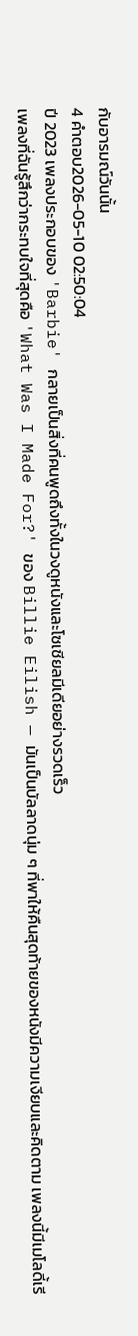กับอารมณ์วันนั้น
4 คำตอบ2026-05-10 02:50:04
ปี 2023 เพลงประกอบของ 'Barbie' กลายเป็นสิ่งที่คนพูดถึงทั้งในวงดูหนังและโซเชียลมีเดียอย่างรวดเร็ว
เพลงที่ฉันรู้สึกว่ากระทบใจที่สุดคือ 'What Was I Made For?' ของ Billie Eilish — มันเป็นบัลลาดนุ่ม ๆ ที่พาให้คืนสุดท้ายของหนังมีความเงียบและคิดตาม เพลงนี้มีเมโลดี้เรี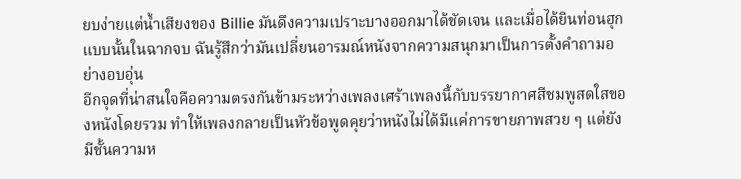ยบง่ายแต่น้ำเสียงของ Billie มันดึงความเปราะบางออกมาได้ชัดเจน และเมื่อได้ยินท่อนฮุกแบบนั้นในฉากจบ ฉันรู้สึกว่ามันเปลี่ยนอารมณ์หนังจากความสนุกมาเป็นการตั้งคำถามอย่างอบอุ่น
อีกจุดที่น่าสนใจคือความตรงกันข้ามระหว่างเพลงเศร้าเพลงนี้กับบรรยากาศสีชมพูสดใสของหนังโดยรวม ทำให้เพลงกลายเป็นหัวข้อพูดคุยว่าหนังไม่ได้มีแค่การขายภาพสวย ๆ แต่ยังมีชั้นความห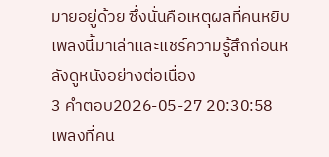มายอยู่ด้วย ซึ่งนั่นคือเหตุผลที่คนหยิบเพลงนี้มาเล่าและแชร์ความรู้สึกก่อนหลังดูหนังอย่างต่อเนื่อง
3 คำตอบ2026-05-27 20:30:58
เพลงที่คน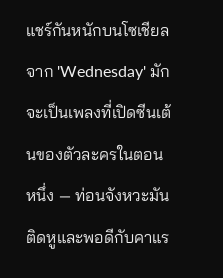แชร์กันหนักบนโซเชียลจาก 'Wednesday' มักจะเป็นเพลงที่เปิดซีนเต้นของตัวละครในตอนหนึ่ง — ท่อนจังหวะมันติดหูและพอดีกับคาแร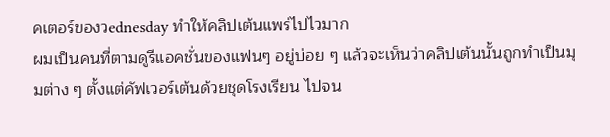คเตอร์ของวednesday ทำให้คลิปเต้นแพร่ไปไวมาก
ผมเป็นคนที่ตามดูรีแอคชั่นของแฟนๆ อยู่บ่อย ๆ แล้วจะเห็นว่าคลิปเต้นนั้นถูกทำเป็นมุมต่าง ๆ ตั้งแต่คัฟเวอร์เต้นด้วยชุดโรงเรียน ไปจน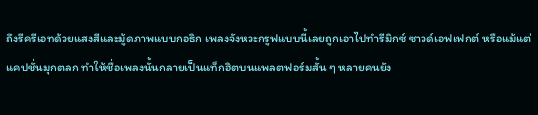ถึงรีครีเอทด้วยแสงสีและมู้ดภาพแบบกอธิก เพลงจังหวะกรูฟแบบนี้เลยถูกเอาไปทำรีมิกซ์ ซาวด์เอฟเฟกต์ หรือแม้แต่แคปชั่นมุกตลก ทำให้ชื่อเพลงนั้นกลายเป็นแท็กฮิตบนแพลตฟอร์มสั้น ๆ หลายคนยัง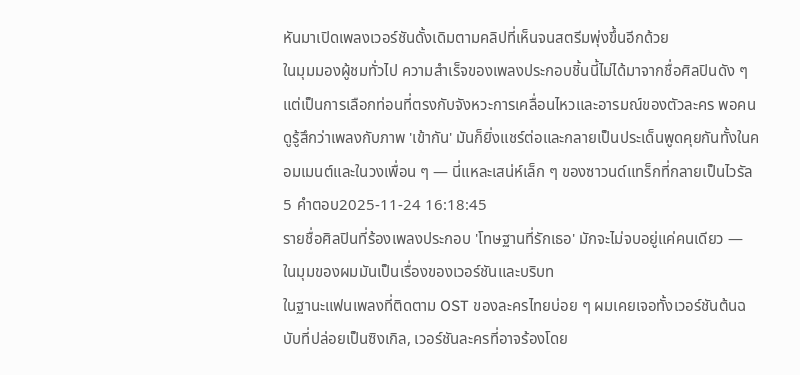หันมาเปิดเพลงเวอร์ชันดั้งเดิมตามคลิปที่เห็นจนสตรีมพุ่งขึ้นอีกด้วย
ในมุมมองผู้ชมทั่วไป ความสำเร็จของเพลงประกอบชิ้นนี้ไม่ได้มาจากชื่อศิลปินดัง ๆ แต่เป็นการเลือกท่อนที่ตรงกับจังหวะการเคลื่อนไหวและอารมณ์ของตัวละคร พอคนดูรู้สึกว่าเพลงกับภาพ 'เข้ากัน' มันก็ยิ่งแชร์ต่อและกลายเป็นประเด็นพูดคุยกันทั้งในคอมเมนต์และในวงเพื่อน ๆ — นี่แหละเสน่ห์เล็ก ๆ ของซาวนด์แทร็กที่กลายเป็นไวรัล
5 คำตอบ2025-11-24 16:18:45
รายชื่อศิลปินที่ร้องเพลงประกอบ 'โทษฐานที่รักเธอ' มักจะไม่จบอยู่แค่คนเดียว — ในมุมของผมมันเป็นเรื่องของเวอร์ชันและบริบท
ในฐานะแฟนเพลงที่ติดตาม OST ของละครไทยบ่อย ๆ ผมเคยเจอทั้งเวอร์ชันต้นฉบับที่ปล่อยเป็นซิงเกิล, เวอร์ชันละครที่อาจร้องโดย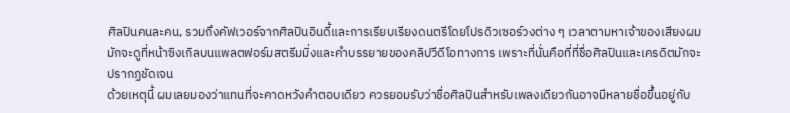ศิลปินคนละคน, รวมถึงคัฟเวอร์จากศิลปินอินดี้และการเรียบเรียงดนตรีโดยโปรดิวเซอร์วงต่าง ๆ เวลาตามหาเจ้าของเสียงผมมักจะดูที่หน้าซิงเกิลบนแพลตฟอร์มสตรีมมิ่งและคำบรรยายของคลิปวีดีโอทางการ เพราะที่นั่นคือที่ที่ชื่อศิลปินและเครดิตมักจะปรากฏชัดเจน
ด้วยเหตุนี้ ผมเลยมองว่าแทนที่จะคาดหวังคำตอบเดียว ควรยอมรับว่าชื่อศิลปินสำหรับเพลงเดียวกันอาจมีหลายชื่อขึ้นอยู่กับ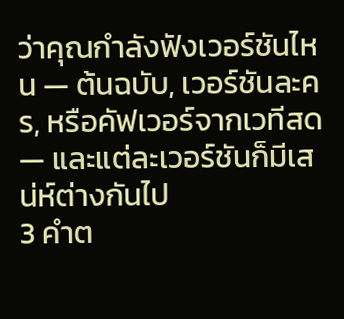ว่าคุณกำลังฟังเวอร์ชันไหน — ต้นฉบับ, เวอร์ชันละคร, หรือคัฟเวอร์จากเวทีสด — และแต่ละเวอร์ชันก็มีเสน่ห์ต่างกันไป
3 คำต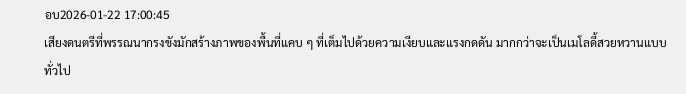อบ2026-01-22 17:00:45
เสียงดนตรีที่พรรณนากรงขังมักสร้างภาพของพื้นที่แคบ ๆ ที่เต็มไปด้วยความเงียบและแรงกดดัน มากกว่าจะเป็นเมโลดี้สวยหวานแบบทั่วไป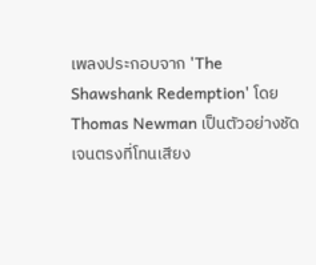เพลงประกอบจาก 'The Shawshank Redemption' โดย Thomas Newman เป็นตัวอย่างชัดเจนตรงที่โทนเสียง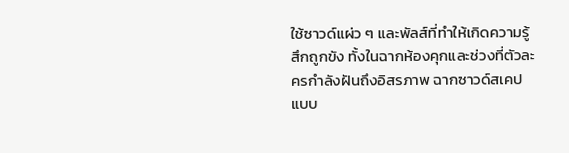ใช้ซาวด์แผ่ว ๆ และพัลส์ที่ทำให้เกิดความรู้สึกถูกขัง ทั้งในฉากห้องคุกและช่วงที่ตัวละครกำลังฝันถึงอิสรภาพ ฉากซาวด์สเคปแบบ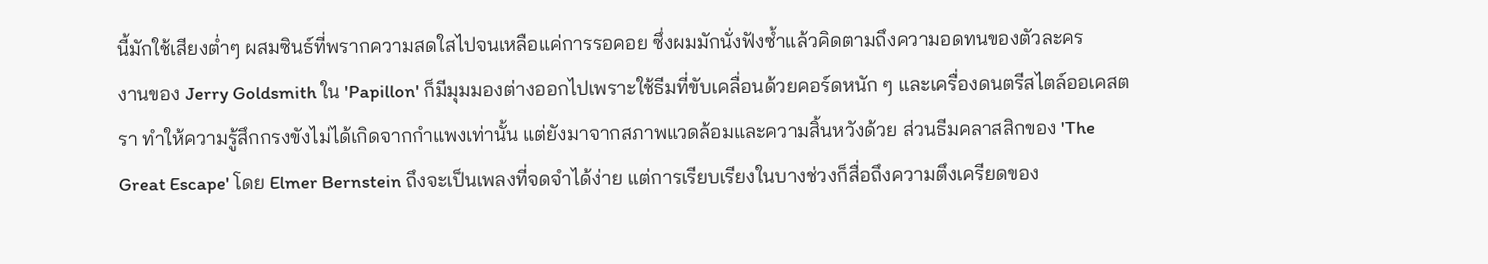นี้มักใช้เสียงต่ำๆ ผสมซินธ์ที่พรากความสดใสไปจนเหลือแค่การรอคอย ซึ่งผมมักนั่งฟังซ้ำแล้วคิดตามถึงความอดทนของตัวละคร
งานของ Jerry Goldsmith ใน 'Papillon' ก็มีมุมมองต่างออกไปเพราะใช้ธีมที่ขับเคลื่อนด้วยคอร์ดหนัก ๆ และเครื่องดนตรีสไตล์ออเคสตรา ทำให้ความรู้สึกกรงขังไม่ได้เกิดจากกําแพงเท่านั้น แต่ยังมาจากสภาพแวดล้อมและความสิ้นหวังด้วย ส่วนธีมคลาสสิกของ 'The Great Escape' โดย Elmer Bernstein ถึงจะเป็นเพลงที่จดจำได้ง่าย แต่การเรียบเรียงในบางช่วงก็สื่อถึงความตึงเครียดของ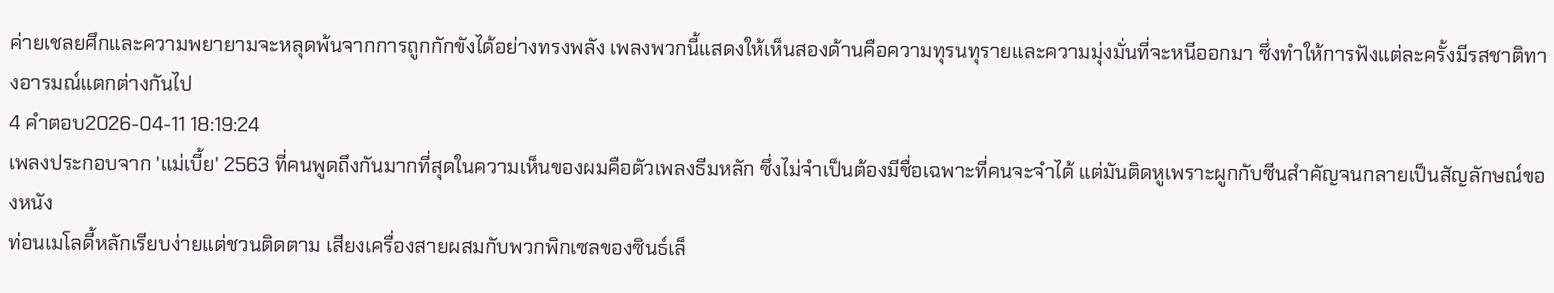ค่ายเชลยศึกและความพยายามจะหลุดพ้นจากการถูกกักขังได้อย่างทรงพลัง เพลงพวกนี้แสดงให้เห็นสองด้านคือความทุรนทุรายและความมุ่งมั่นที่จะหนีออกมา ซึ่งทำให้การฟังแต่ละครั้งมีรสชาติทางอารมณ์แตกต่างกันไป
4 คำตอบ2026-04-11 18:19:24
เพลงประกอบจาก 'แม่เบี้ย' 2563 ที่คนพูดถึงกันมากที่สุดในความเห็นของผมคือตัวเพลงธีมหลัก ซึ่งไม่จำเป็นต้องมีชื่อเฉพาะที่คนจะจำได้ แต่มันติดหูเพราะผูกกับซีนสำคัญจนกลายเป็นสัญลักษณ์ของหนัง
ท่อนเมโลดี้หลักเรียบง่ายแต่ชวนติดตาม เสียงเครื่องสายผสมกับพวกพิกเซลของซินธ์เล็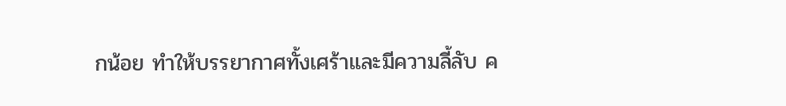กน้อย ทำให้บรรยากาศทั้งเศร้าและมีความลี้ลับ ค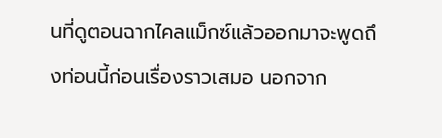นที่ดูตอนฉากไคลแม็กซ์แล้วออกมาจะพูดถึงท่อนนี้ก่อนเรื่องราวเสมอ นอกจาก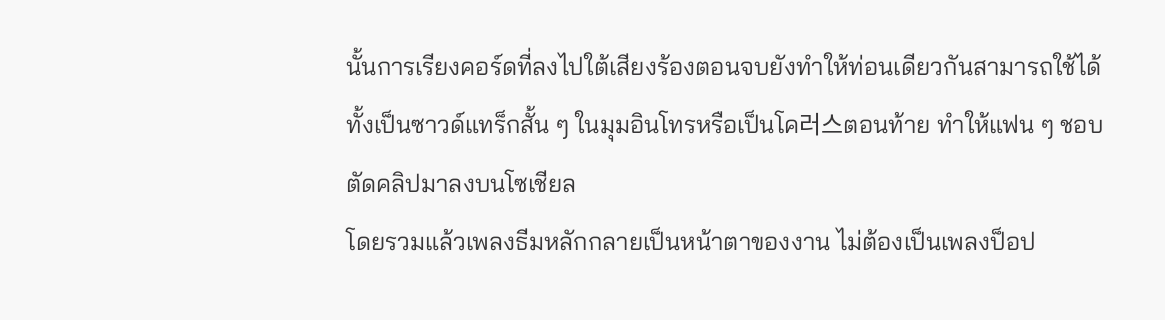นั้นการเรียงคอร์ดที่ลงไปใต้เสียงร้องตอนจบยังทำให้ท่อนเดียวกันสามารถใช้ได้ทั้งเป็นซาวด์แทร็กสั้น ๆ ในมุมอินโทรหรือเป็นโค러스ตอนท้าย ทำให้แฟน ๆ ชอบตัดคลิปมาลงบนโซเชียล
โดยรวมแล้วเพลงธีมหลักกลายเป็นหน้าตาของงาน ไม่ต้องเป็นเพลงป็อป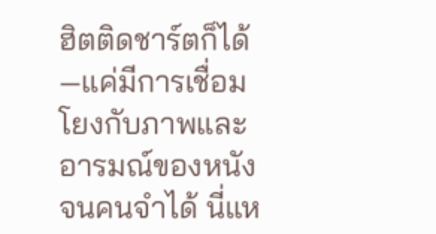ฮิตติดชาร์ตก็ได้—แค่มีการเชื่อมโยงกับภาพและอารมณ์ของหนังจนคนจำได้ นี่แห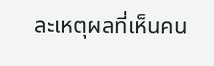ละเหตุผลที่เห็นคน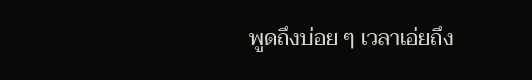พูดถึงบ่อย ๆ เวลาเอ่ยถึง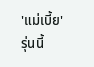'แม่เบี้ย' รุ่นนี้